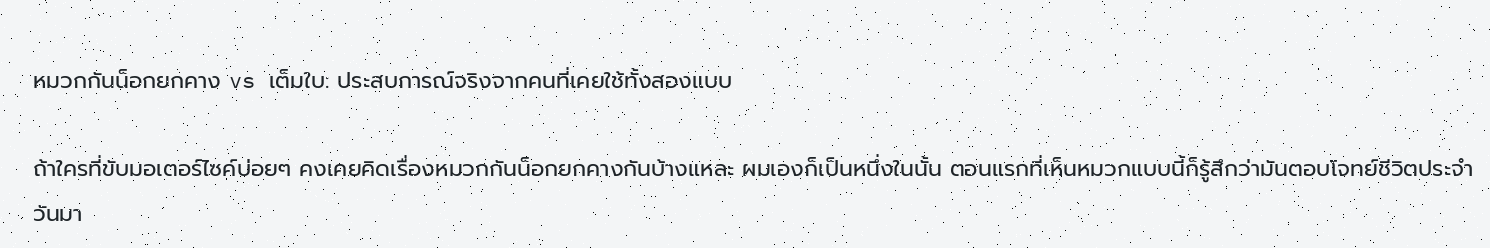หมวกกันน็อกยกคาง vs เต็มใบ: ประสบการณ์จริงจากคนที่เคยใช้ทั้งสองแบบ

ถ้าใครที่ขับมอเตอร์ไซค์บ่อยๆ คงเคยคิดเรื่องหมวกกันน็อกยกคางกันบ้างแหละ ผมเองก็เป็นหนึ่งในนั้น ตอนแรกที่เห็นหมวกแบบนี้ก็รู้สึกว่ามันตอบโจทย์ชีวิตประจำวันมา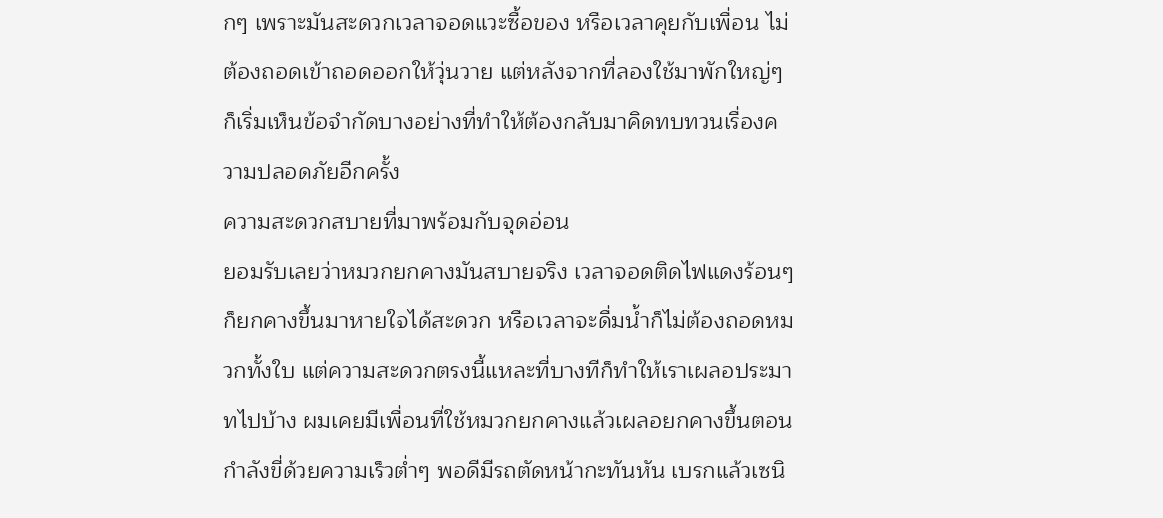กๆ เพราะมันสะดวกเวลาจอดแวะซื้อของ หรือเวลาคุยกับเพื่อน ไม่ต้องถอดเข้าถอดออกให้วุ่นวาย แต่หลังจากที่ลองใช้มาพักใหญ่ๆ ก็เริ่มเห็นข้อจำกัดบางอย่างที่ทำให้ต้องกลับมาคิดทบทวนเรื่องความปลอดภัยอีกครั้ง
ความสะดวกสบายที่มาพร้อมกับจุดอ่อน
ยอมรับเลยว่าหมวกยกคางมันสบายจริง เวลาจอดติดไฟแดงร้อนๆ ก็ยกคางขึ้นมาหายใจได้สะดวก หรือเวลาจะดื่มน้ำก็ไม่ต้องถอดหมวกทั้งใบ แต่ความสะดวกตรงนี้แหละที่บางทีก็ทำให้เราเผลอประมาทไปบ้าง ผมเคยมีเพื่อนที่ใช้หมวกยกคางแล้วเผลอยกคางขึ้นตอนกำลังขี่ด้วยความเร็วต่ำๆ พอดีมีรถตัดหน้ากะทันหัน เบรกแล้วเซนิ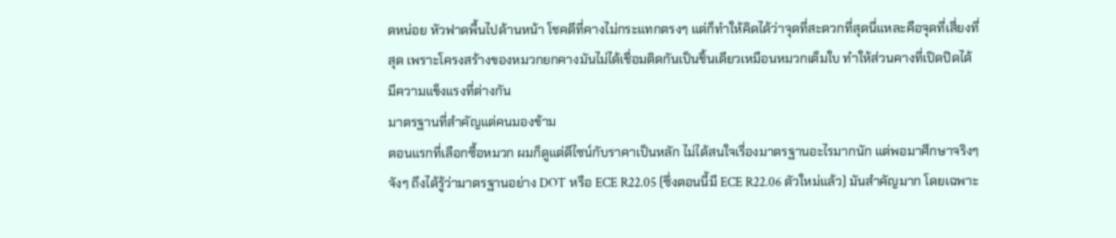ดหน่อย หัวฟาดพื้นไปด้านหน้า โชคดีที่คางไม่กระแทกตรงๆ แต่ก็ทำให้คิดได้ว่าจุดที่สะดวกที่สุดนี่แหละคือจุดที่เสี่ยงที่สุด เพราะโครงสร้างของหมวกยกคางมันไม่ได้เชื่อมติดกันเป็นชิ้นเดียวเหมือนหมวกเต็มใบ ทำให้ส่วนคางที่เปิดปิดได้มีความแข็งแรงที่ต่างกัน
มาตรฐานที่สำคัญแต่คนมองข้าม
ตอนแรกที่เลือกซื้อหมวก ผมก็ดูแต่ดีไซน์กับราคาเป็นหลัก ไม่ได้สนใจเรื่องมาตรฐานอะไรมากนัก แต่พอมาศึกษาจริงๆ จังๆ ถึงได้รู้ว่ามาตรฐานอย่าง DOT หรือ ECE R22.05 (ซึ่งตอนนี้มี ECE R22.06 ตัวใหม่แล้ว) มันสำคัญมาก โดยเฉพาะ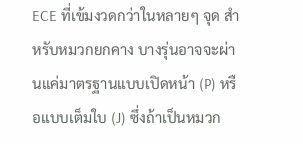ECE ที่เข้มงวดกว่าในหลายๆ จุด สำหรับหมวกยกคาง บางรุ่นอาจจะผ่านแค่มาตรฐานแบบเปิดหน้า (P) หรือแบบเต็มใบ (J) ซึ่งถ้าเป็นหมวก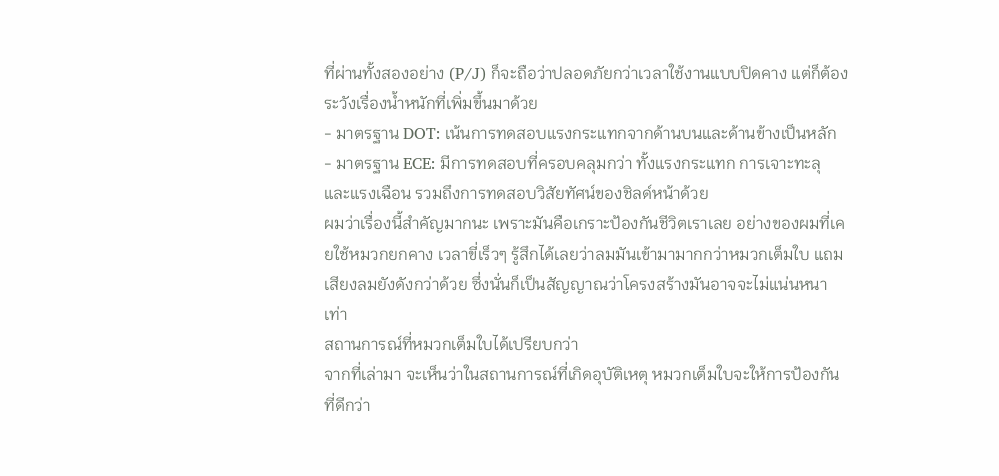ที่ผ่านทั้งสองอย่าง (P/J) ก็จะถือว่าปลอดภัยกว่าเวลาใช้งานแบบปิดคาง แต่ก็ต้องระวังเรื่องน้ำหนักที่เพิ่มขึ้นมาด้วย
- มาตรฐาน DOT: เน้นการทดสอบแรงกระแทกจากด้านบนและด้านข้างเป็นหลัก
- มาตรฐาน ECE: มีการทดสอบที่ครอบคลุมกว่า ทั้งแรงกระแทก การเจาะทะลุ และแรงเฉือน รวมถึงการทดสอบวิสัยทัศน์ของชิลด์หน้าด้วย
ผมว่าเรื่องนี้สำคัญมากนะ เพราะมันคือเกราะป้องกันชีวิตเราเลย อย่างของผมที่เคยใช้หมวกยกคาง เวลาขี่เร็วๆ รู้สึกได้เลยว่าลมมันเข้ามามากกว่าหมวกเต็มใบ แถมเสียงลมยังดังกว่าด้วย ซึ่งนั่นก็เป็นสัญญาณว่าโครงสร้างมันอาจจะไม่แน่นหนาเท่า
สถานการณ์ที่หมวกเต็มใบได้เปรียบกว่า
จากที่เล่ามา จะเห็นว่าในสถานการณ์ที่เกิดอุบัติเหตุ หมวกเต็มใบจะให้การป้องกันที่ดีกว่า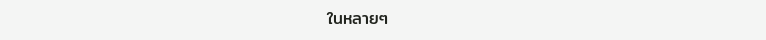ในหลายๆ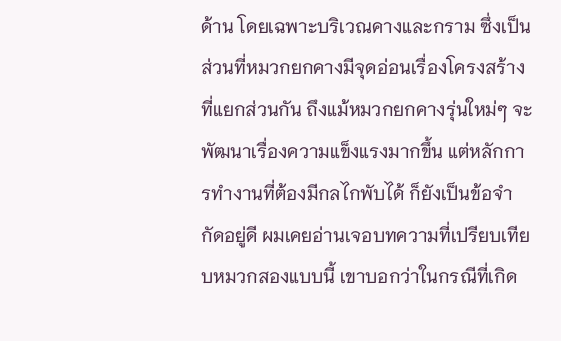ด้าน โดยเฉพาะบริเวณคางและกราม ซึ่งเป็นส่วนที่หมวกยกคางมีจุดอ่อนเรื่องโครงสร้างที่แยกส่วนกัน ถึงแม้หมวกยกคางรุ่นใหม่ๆ จะพัฒนาเรื่องความแข็งแรงมากขึ้น แต่หลักการทำงานที่ต้องมีกลไกพับได้ ก็ยังเป็นข้อจำกัดอยู่ดี ผมเคยอ่านเจอบทความที่เปรียบเทียบหมวกสองแบบนี้ เขาบอกว่าในกรณีที่เกิด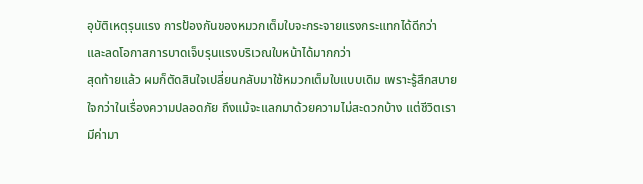อุบัติเหตุรุนแรง การป้องกันของหมวกเต็มใบจะกระจายแรงกระแทกได้ดีกว่า และลดโอกาสการบาดเจ็บรุนแรงบริเวณใบหน้าได้มากกว่า
สุดท้ายแล้ว ผมก็ตัดสินใจเปลี่ยนกลับมาใช้หมวกเต็มใบแบบเดิม เพราะรู้สึกสบายใจกว่าในเรื่องความปลอดภัย ถึงแม้จะแลกมาด้วยความไม่สะดวกบ้าง แต่ชีวิตเรามีค่ามา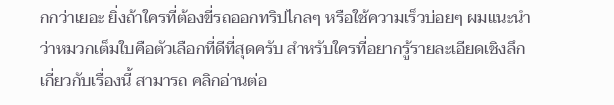กกว่าเยอะ ยิ่งถ้าใครที่ต้องขี่รถออกทริปไกลๆ หรือใช้ความเร็วบ่อยๆ ผมแนะนำว่าหมวกเต็มใบคือตัวเลือกที่ดีที่สุดครับ สำหรับใครที่อยากรู้รายละเอียดเชิงลึกเกี่ยวกับเรื่องนี้ สามารถ คลิกอ่านต่อ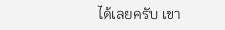ได้เลยครับ เขา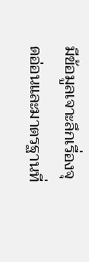มีข้อมูลเจาะลึกเรื่องจุดอ่อนและมาตรฐานที่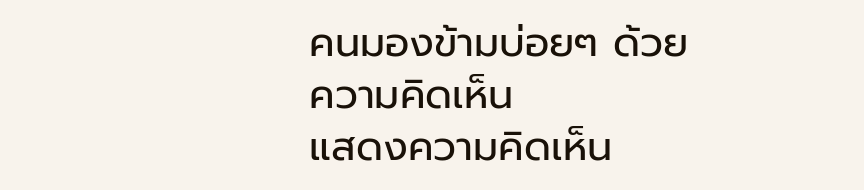คนมองข้ามบ่อยๆ ด้วย
ความคิดเห็น
แสดงความคิดเห็น